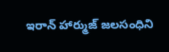ఇరాన్ హార్ముజ్ జలసంధిని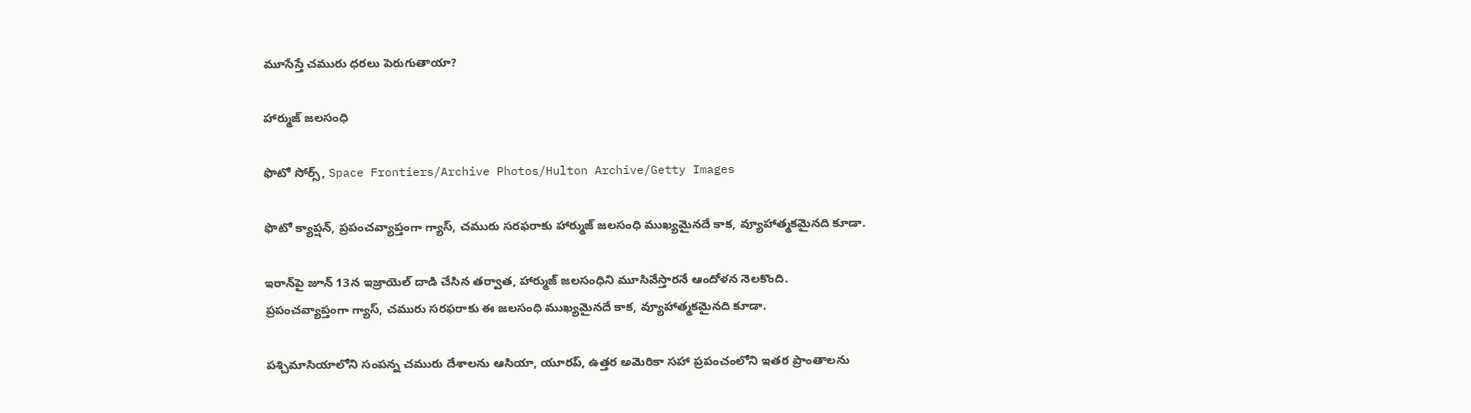మూసేస్తే చమురు ధరలు పెరుగుతాయా?

హార్ముజ్ జలసంధి

ఫొటో సోర్స్, Space Frontiers/Archive Photos/Hulton Archive/Getty Images

ఫొటో క్యాప్షన్, ప్రపంచవ్యాప్తంగా గ్యాస్, చమురు సరఫరాకు హార్ముజ్ జలసంధి ముఖ్యమైనదే కాక, వ్యూహాత్మకమైనది కూడా.

ఇరాన్‌పై జూన్ 13న ఇజ్రాయెల్ దాడి చేసిన తర్వాత, హార్ముజ్ జలసంధిని మూసివేస్తారనే ఆందోళన నెలకొంది. ప్రపంచవ్యాప్తంగా గ్యాస్, చమురు సరఫరాకు ఈ జలసంధి ముఖ్యమైనదే కాక, వ్యూహాత్మకమైనది కూడా.

పశ్చిమాసియాలోని సంపన్న చమురు దేశాలను ఆసియా, యూరప్, ఉత్తర అమెరికా సహా ప్రపంచంలోని ఇతర ప్రాంతాలను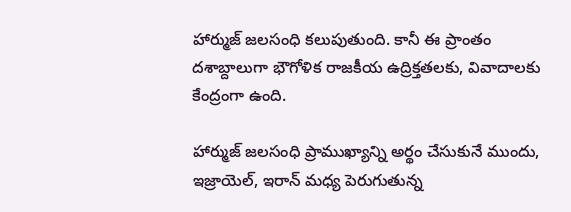హార్ముజ్ జలసంధి కలుపుతుంది. కానీ ఈ ప్రాంతం దశాబ్దాలుగా భౌగోళిక రాజకీయ ఉద్రిక్తతలకు, వివాదాలకు కేంద్రంగా ఉంది.

హార్ముజ్ జలసంధి ప్రాముఖ్యాన్ని అర్థం చేసుకునే ముందు, ఇజ్రాయెల్, ఇరాన్ మధ్య పెరుగుతున్న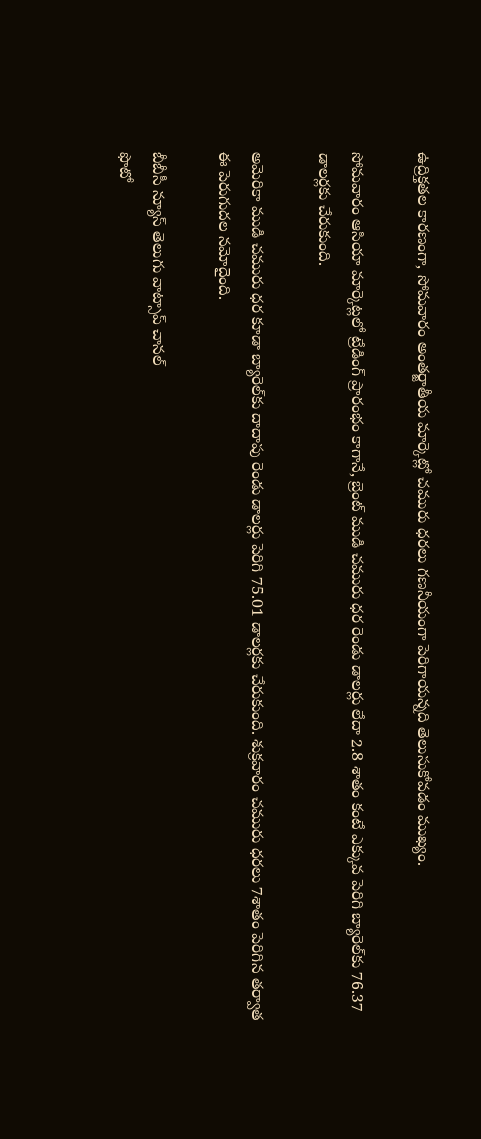ఉద్రిక్తతల కారణంగా, సోమవారం అంతర్జాతీయ మార్కెట్లో చమురు ధరలు గణనీయంగా పెరిగాయన్నది తెలుసుకోవడం ముఖ్యం.

సోమవారం ఆసియా మార్కెట్లలో ట్రేడింగ్ ప్రారంభం కాగానే, బ్రెంట్ ముడి చమురు ధర రెండు డాలర్లు లేదా 2.8 శాతం కంటే ఎక్కువ పెరిగి బ్యారెల్‌కు 76.37 డాలర్లకు చేరుకుంది.

అమెరికా ముడి చమురు ధర కూడా బ్యారెల్‌కు దాదాపు రెండు డాలర్లు పెరిగి 75.01 డాలర్లకు చేరుకుంది. శుక్రవారం చమురు ధరలు 7శాతం పెరిగిన తర్వాత ఈ పెరుగుదల నమోదైంది.

బీబీసీ న్యూస్ తెలుగు వాట్సాప్ చానల్‌
ఫొటో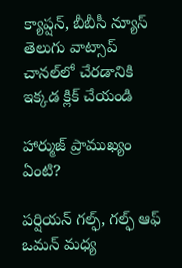క్యాప్షన్, బీబీసీ న్యూస్ తెలుగు వాట్సాప్ చానల్‌లో చేరడానికి ఇక్కడ క్లిక్ చేయండి

హార్ముజ్ ప్రాముఖ్యం ఏంటి?

పర్షియన్ గల్ఫ్, గల్ఫ్ ఆఫ్ ఒమన్ మధ్య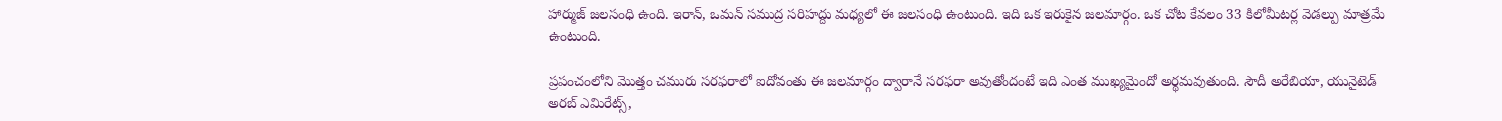హార్ముజ్ జలసంధి ఉంది. ఇరాన్, ఒమన్ సముద్ర సరిహద్దు మధ్యలో ఈ జలసంధి ఉంటుంది. ఇది ఒక ఇరుకైన జలమార్గం. ఒక చోట కేవలం 33 కిలోమీటర్ల వెడల్పు మాత్రమే ఉంటుంది.

ప్రపంచంలోని మొత్తం చమురు సరఫరాలో ఐదోవంతు ఈ జలమార్గం ద్వారానే సరఫరా అవుతోందంటే ఇది ఎంత ముఖ్యమైందో అర్థమవుతుంది. సౌదీ అరేబియా, యునైటెడ్ అరబ్ ఎమిరేట్స్,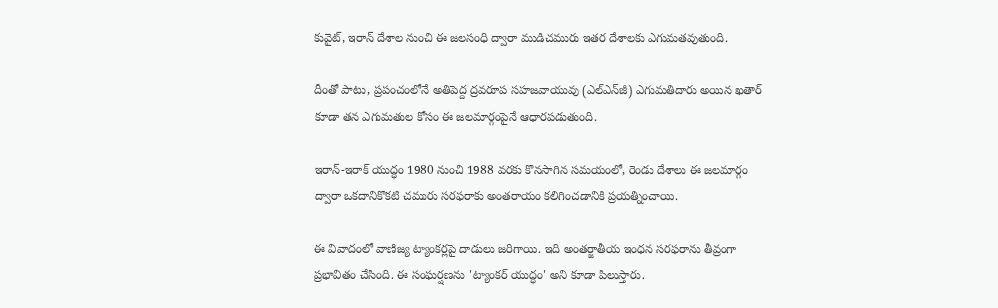కువైట్, ఇరాన్ దేశాల నుంచి ఈ జలసంధి ద్వారా ముడిచమురు ఇతర దేశాలకు ఎగుమతవుతుంది.

దీంతో పాటు, ప్రపంచంలోనే అతిపెద్ద ద్రవరూప సహజవాయువు (ఎల్ఎన్‌జీ) ఎగుమతిదారు అయిన ఖతార్ కూడా తన ఎగుమతుల కోసం ఈ జలమార్గంపైనే ఆధారపడుతుంది.

ఇరాన్-ఇరాక్ యుద్ధం 1980 నుంచి 1988 వరకు కొనసాగిన సమయంలో, రెండు దేశాలు ఈ జలమార్గం ద్వారా ఒకదానికొకటి చమురు సరఫరాకు అంతరాయం కలిగించడానికి ప్రయత్నించాయి.

ఈ వివాదంలో వాణిజ్య ట్యాంకర్లపై దాడులు జరిగాయి. ఇది అంతర్జాతీయ ఇంధన సరఫరాను తీవ్రంగా ప్రభావితం చేసింది. ఈ సంఘర్షణను 'ట్యాంకర్ యుద్ధం' అని కూడా పిలుస్తారు.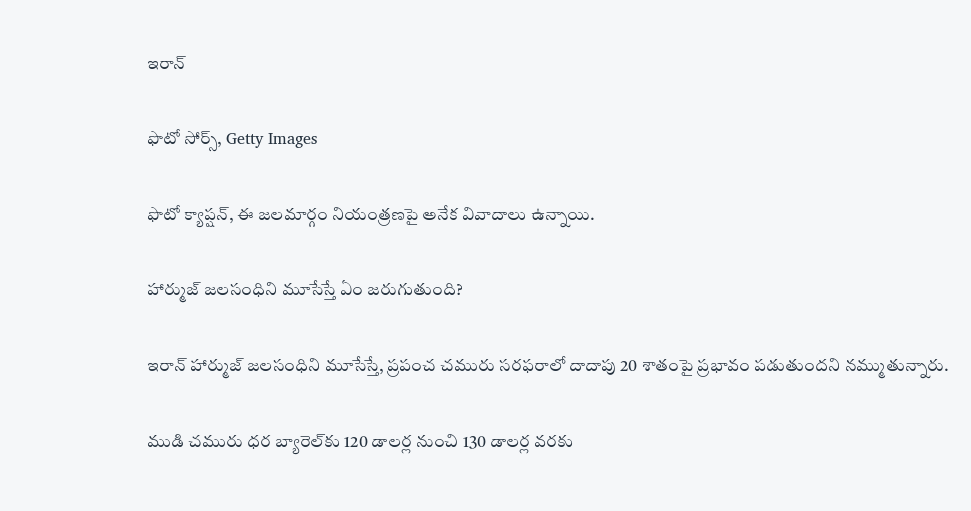ఇరాన్

ఫొటో సోర్స్, Getty Images

ఫొటో క్యాప్షన్, ఈ జలమార్గం నియంత్రణపై అనేక వివాదాలు ఉన్నాయి.

హార్ముజ్ జలసంధిని మూసేస్తే ఏం జరుగుతుంది?

ఇరాన్ హార్ముజ్ జలసంధిని మూసేస్తే, ప్రపంచ చమురు సరఫరాలో దాదాపు 20 శాతంపై ప్రభావం పడుతుందని నమ్ముతున్నారు.

ముడి చమురు ధర బ్యారెల్‌కు 120 డాలర్ల నుంచి 130 డాలర్ల వరకు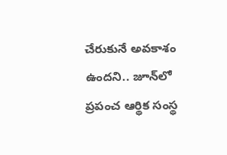చేరుకునే అవకాశం ఉందని.. జూన్‌లో ప్రపంచ ఆర్థిక సంస్థ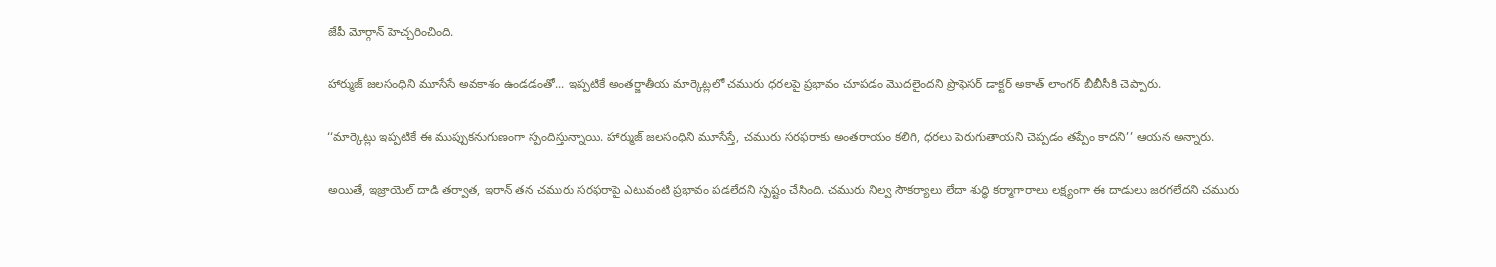జేపీ మోర్గాన్ హెచ్చరించింది.

హార్ముజ్ జలసంధిని మూసేసే అవకాశం ఉండడంతో... ఇప్పటికే అంతర్జాతీయ మార్కెట్లలో చమురు ధరలపై ప్రభావం చూపడం మొదలైందని ప్రొఫెసర్ డాక్టర్ అకాత్ లాంగర్ బీబీసీకి చెప్పారు.

‘‘మార్కెట్లు ఇప్పటికే ఈ ముప్పుకనుగుణంగా స్పందిస్తున్నాయి. హార్ముజ్ జలసంధిని మూసేస్తే, చమురు సరఫరాకు అంతరాయం కలిగి, ధరలు పెరుగుతాయని చెప్పడం తప్పేం కాదని’’ ఆయన అన్నారు.

అయితే, ఇజ్రాయెల్ దాడి తర్వాత, ఇరాన్ తన చమురు సరఫరాపై ఎటువంటి ప్రభావం పడలేదని స్పష్టం చేసింది. చమురు నిల్వ సౌకర్యాలు లేదా శుద్ధి కర్మాగారాలు లక్ష్యంగా ఈ దాడులు జరగలేదని చమురు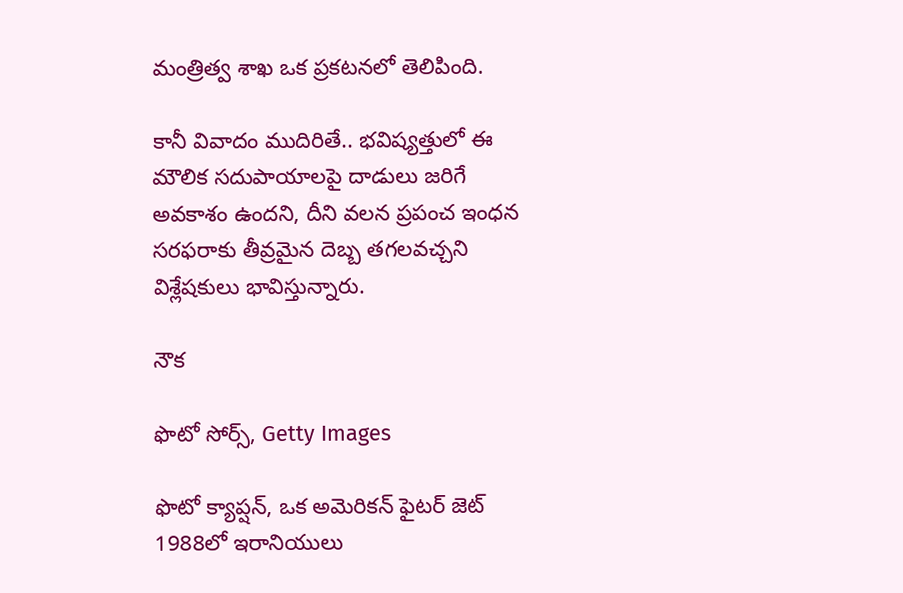మంత్రిత్వ శాఖ ఒక ప్రకటనలో తెలిపింది.

కానీ వివాదం ముదిరితే.. భవిష్యత్తులో ఈ మౌలిక సదుపాయాలపై దాడులు జరిగే అవకాశం ఉందని, దీని వలన ప్రపంచ ఇంధన సరఫరాకు తీవ్రమైన దెబ్బ తగలవచ్చని విశ్లేషకులు భావిస్తున్నారు.

నౌక

ఫొటో సోర్స్, Getty Images

ఫొటో క్యాప్షన్, ఒక అమెరికన్ ఫైటర్ జెట్ 1988లో ఇరానియులు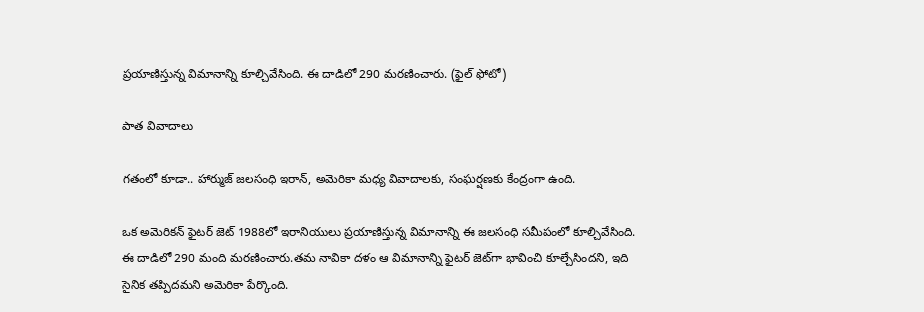ప్రయాణిస్తున్న విమానాన్ని కూల్చివేసింది. ఈ దాడిలో 290 మరణించారు. (ఫైల్ ఫోటో)

పాత వివాదాలు

గతంలో కూడా.. హార్ముజ్ జలసంధి ఇరాన్, అమెరికా మధ్య వివాదాలకు, సంఘర్షణకు కేంద్రంగా ఉంది.

ఒక అమెరికన్ ఫైటర్ జెట్ 1988లో ఇరానియులు ప్రయాణిస్తున్న విమానాన్ని ఈ జలసంధి సమీపంలో కూల్చివేసింది. ఈ దాడిలో 290 మంది మరణించారు.తమ నావికా దళం ఆ విమానాన్ని ఫైటర్ జెట్‌గా భావించి కూల్చేసిందని, ఇది సైనిక తప్పిదమని అమెరికా పేర్కొంది.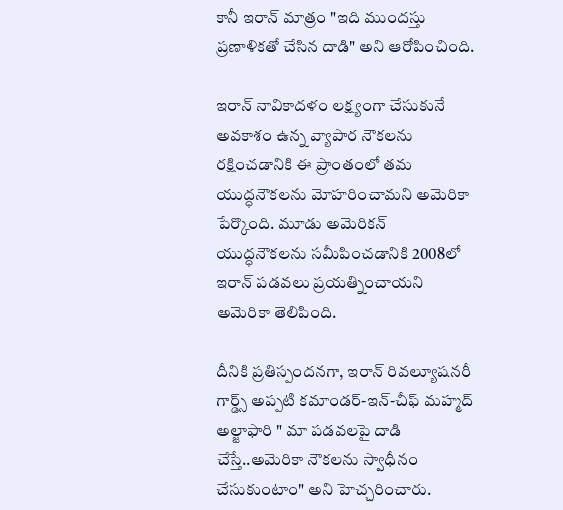కానీ ఇరాన్ మాత్రం "ఇది ముందస్తు ప్రణాళికతో చేసిన దాడి" అని ఆరోపించింది.

ఇరాన్ నావికాదళం లక్ష్యంగా చేసుకునే అవకాశం ఉన్న వ్యాపార నౌకలను రక్షించడానికి ఈ ప్రాంతంలో తమ యుద్ధనౌకలను మోహరించామని అమెరికా పేర్కొంది. మూడు అమెరికన్ యుద్ధనౌకలను సమీపించడానికి 2008లో ఇరాన్ పడవలు ప్రయత్నించాయని అమెరికా తెలిపింది.

దీనికి ప్రతిస్పందనగా, ఇరాన్ రివల్యూషనరీ గార్డ్స్ అప్పటి కమాండర్-ఇన్-చీఫ్ మహ్మద్ అల్జాఫారి " మా పడవలపై దాడి చేస్తే..అమెరికా నౌకలను స్వాధీనం చేసుకుంటాం" అని హెచ్చరించారు.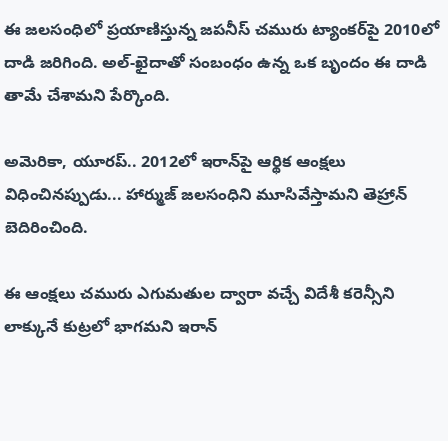ఈ జలసంధిలో ప్రయాణిస్తున్న జపనీస్ చమురు ట్యాంకర్‌పై 2010లో దాడి జరిగింది. అల్-ఖైదాతో సంబంధం ఉన్న ఒక బృందం ఈ దాడి తామే చేశామని పేర్కొంది.

అమెరికా, యూరప్.. 2012లో ఇరాన్‌పై ఆర్థిక ఆంక్షలు విధించినప్పుడు... హార్ముజ్ జలసంధిని మూసివేస్తామని తెహ్రాన్ బెదిరించింది.

ఈ ఆంక్షలు చమురు ఎగుమతుల ద్వారా వచ్చే విదేశీ కరెన్సీని లాక్కునే కుట్రలో భాగమని ఇరాన్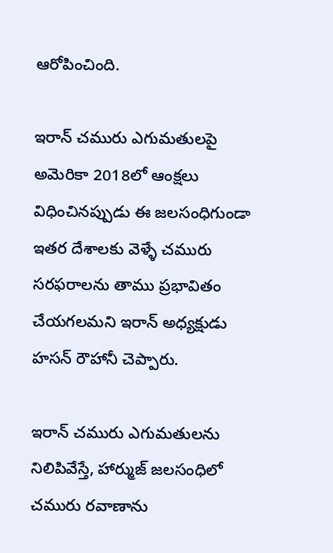ఆరోపించింది.

ఇరాన్ చమురు ఎగుమతులపై అమెరికా 2018లో ఆంక్షలు విధించినప్పుడు ఈ జలసంధిగుండా ఇతర దేశాలకు వెళ్ళే చమురు సరఫరాలను తాము ప్రభావితం చేయగలమని ఇరాన్ అధ్యక్షుడు హసన్ రౌహానీ చెప్పారు.

ఇరాన్ చమురు ఎగుమతులను నిలిపివేస్తే, హార్ముజ్ జలసంధిలో చమురు రవాణాను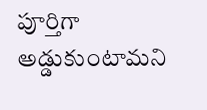పూర్తిగా అడ్డుకుంటామని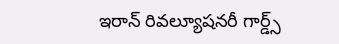ఇరాన్ రివల్యూషనరీ గార్డ్స్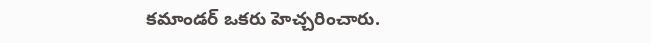కమాండర్ ఒకరు హెచ్చరించారు.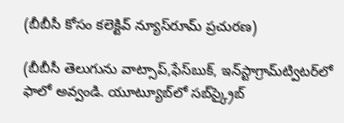(బీబీసీ కోసం కలెక్టివ్ న్యూస్‌రూమ్ ప్రచురణ)

(బీబీసీ తెలుగును వాట్సాప్‌,ఫేస్‌బుక్, ఇన్‌స్టాగ్రామ్‌ట్విటర్‌లో ఫాలో అవ్వండి. యూట్యూబ్‌లో సబ్‌స్క్రైబ్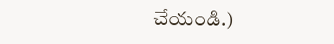చేయండి.)